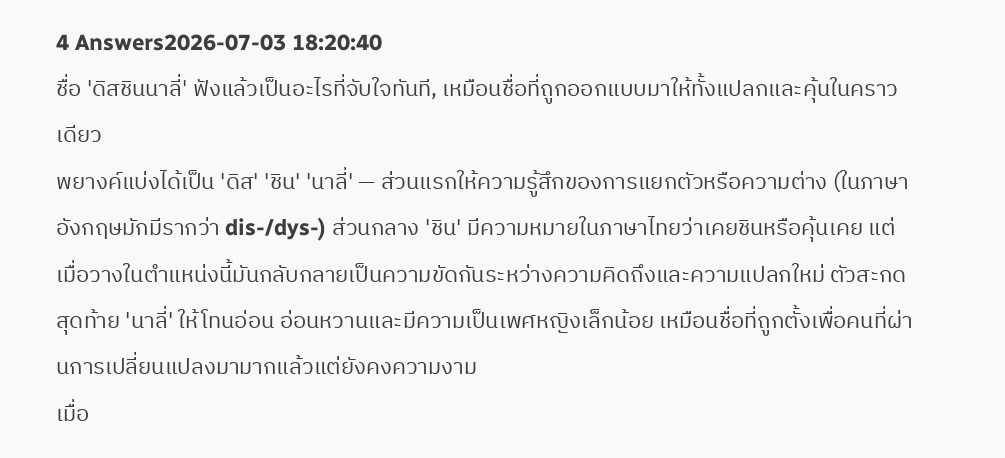4 Answers2026-07-03 18:20:40
ชื่อ 'ดิสชินนาลี่' ฟังแล้วเป็นอะไรที่จับใจทันที, เหมือนชื่อที่ถูกออกแบบมาให้ทั้งแปลกและคุ้นในคราวเดียว
พยางค์แบ่งได้เป็น 'ดิส' 'ชิน' 'นาลี่' — ส่วนแรกให้ความรู้สึกของการแยกตัวหรือความต่าง (ในภาษาอังกฤษมักมีรากว่า dis-/dys-) ส่วนกลาง 'ชิน' มีความหมายในภาษาไทยว่าเคยชินหรือคุ้นเคย แต่เมื่อวางในตำแหน่งนี้มันกลับกลายเป็นความขัดกันระหว่างความคิดถึงและความแปลกใหม่ ตัวสะกดสุดท้าย 'นาลี่' ให้โทนอ่อน อ่อนหวานและมีความเป็นเพศหญิงเล็กน้อย เหมือนชื่อที่ถูกตั้งเพื่อคนที่ผ่านการเปลี่ยนแปลงมามากแล้วแต่ยังคงความงาม
เมื่อ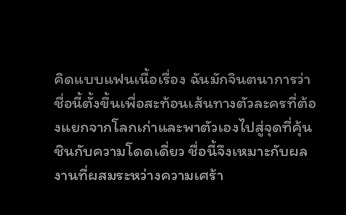คิดแบบแฟนเนื้อเรื่อง ฉันมักจินตนาการว่าชื่อนี้ตั้งขึ้นเพื่อสะท้อนเส้นทางตัวละครที่ต้องแยกจากโลกเก่าและพาตัวเองไปสู่จุดที่คุ้นชินกับความโดดเดี่ยว ชื่อนี้จึงเหมาะกับผลงานที่ผสมระหว่างความเศร้า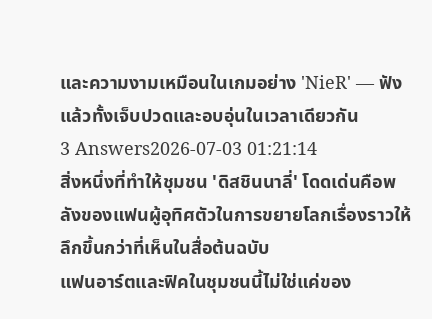และความงามเหมือนในเกมอย่าง 'NieR' — ฟังแล้วทั้งเจ็บปวดและอบอุ่นในเวลาเดียวกัน
3 Answers2026-07-03 01:21:14
สิ่งหนึ่งที่ทำให้ชุมชน 'ดิสชินนาลี่' โดดเด่นคือพลังของแฟนผู้อุทิศตัวในการขยายโลกเรื่องราวให้ลึกขึ้นกว่าที่เห็นในสื่อต้นฉบับ
แฟนอาร์ตและฟิคในชุมชนนี้ไม่ใช่แค่ของ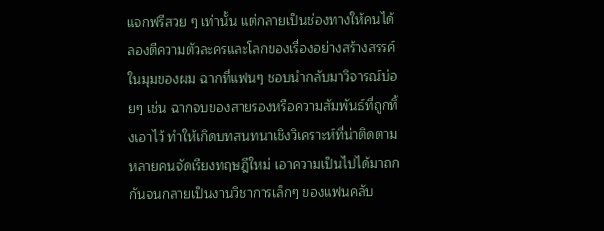แจกฟรีสวย ๆ เท่านั้น แต่กลายเป็นช่องทางให้คนได้ลองตีความตัวละครและโลกของเรื่องอย่างสร้างสรรค์ ในมุมของผม ฉากที่แฟนๆ ชอบนำกลับมาวิจารณ์บ่อยๆ เช่น ฉากจบของสายรองหรือความสัมพันธ์ที่ถูกทิ้งเอาไว้ ทำให้เกิดบทสนทนาเชิงวิเคราะห์ที่น่าติดตาม หลายคนจัดเรียงทฤษฎีใหม่ เอาความเป็นไปได้มาถกกันจนกลายเป็นงานวิชาการเล็กๆ ของแฟนคลับ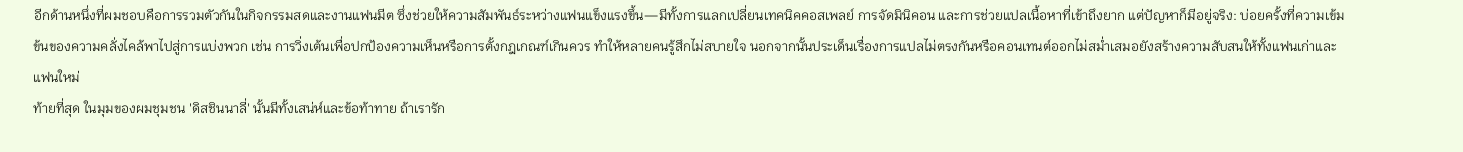อีกด้านหนึ่งที่ผมชอบคือการรวมตัวกันในกิจกรรมสดและงานแฟนมีต ซึ่งช่วยให้ความสัมพันธ์ระหว่างแฟนแข็งแรงขึ้น—มีทั้งการแลกเปลี่ยนเทคนิคคอสเพลย์ การจัดมินิคอน และการช่วยแปลเนื้อหาที่เข้าถึงยาก แต่ปัญหาก็มีอยู่จริง: บ่อยครั้งที่ความเข้มข้นของความคลั่งไคล้พาไปสู่การแบ่งพวก เช่น การวิ่งเต้นเพื่อปกป้องความเห็นหรือการตั้งกฎเกณฑ์เกินควร ทำให้หลายคนรู้สึกไม่สบายใจ นอกจากนั้นประเด็นเรื่องการแปลไม่ตรงกันหรือคอนเทนต์ออกไม่สม่ำเสมอยังสร้างความสับสนให้ทั้งแฟนเก่าและแฟนใหม่
ท้ายที่สุด ในมุมของผมชุมชน 'ดิสชินนาลี่' นั้นมีทั้งเสน่ห์และข้อท้าทาย ถ้าเรารัก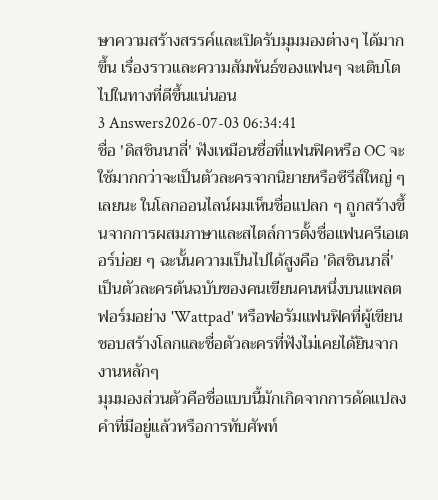ษาความสร้างสรรค์และเปิดรับมุมมองต่างๆ ได้มากขึ้น เรื่องราวและความสัมพันธ์ของแฟนๆ จะเติบโตไปในทางที่ดีขึ้นแน่นอน
3 Answers2026-07-03 06:34:41
ชื่อ 'ดิสชินนาลี่' ฟังเหมือนชื่อที่แฟนฟิคหรือ OC จะใช้มากกว่าจะเป็นตัวละครจากนิยายหรือซีรีส์ใหญ่ ๆ เลยนะ ในโลกออนไลน์ผมเห็นชื่อแปลก ๆ ถูกสร้างขึ้นจากการผสมภาษาและสไตล์การตั้งชื่อแฟนครีเอเตอร์บ่อย ๆ ฉะนั้นความเป็นไปได้สูงคือ 'ดิสชินนาลี่' เป็นตัวละครต้นฉบับของคนเขียนคนหนึ่งบนแพลตฟอร์มอย่าง 'Wattpad' หรือฟอรัมแฟนฟิคที่ผู้เขียนชอบสร้างโลกและชื่อตัวละครที่ฟังไม่เคยได้ยินจากงานหลักๆ
มุมมองส่วนตัวคือชื่อแบบนี้มักเกิดจากการดัดแปลงคำที่มีอยู่แล้วหรือการทับศัพท์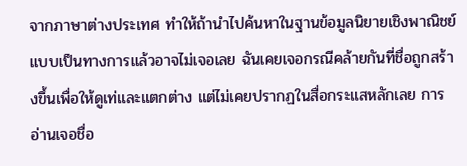จากภาษาต่างประเทศ ทำให้ถ้านำไปค้นหาในฐานข้อมูลนิยายเชิงพาณิชย์แบบเป็นทางการแล้วอาจไม่เจอเลย ฉันเคยเจอกรณีคล้ายกันที่ชื่อถูกสร้างขึ้นเพื่อให้ดูเท่และแตกต่าง แต่ไม่เคยปรากฏในสื่อกระแสหลักเลย การอ่านเจอชื่อ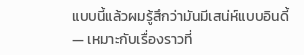แบบนี้แล้วผมรู้สึกว่ามันมีเสน่ห์แบบอินดี้ — เหมาะกับเรื่องราวที่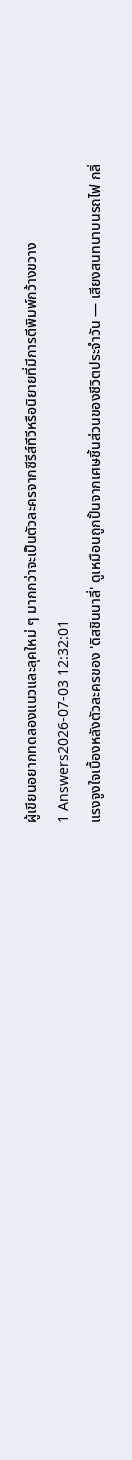ผู้เขียนอยากทดลองแนวและลุคใหม่ ๆ มากกว่าจะเป็นตัวละครจากซีรีส์ทีวีหรือนิยายที่มีการตีพิมพ์กว้างขวาง
1 Answers2026-07-03 12:32:01
แรงจูงใจเบื้องหลังตัวละครของ 'ดิสชินนาลี่' ดูเหมือนถูกปั้นจากเศษชิ้นส่วนของชีวิตประจำวัน — เสียงสนทนาบนรถไฟ กลิ่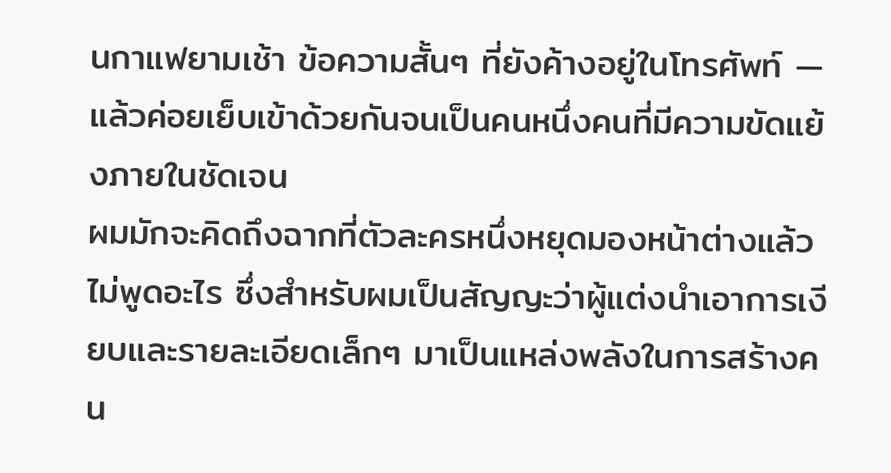นกาแฟยามเช้า ข้อความสั้นๆ ที่ยังค้างอยู่ในโทรศัพท์ — แล้วค่อยเย็บเข้าด้วยกันจนเป็นคนหนึ่งคนที่มีความขัดแย้งภายในชัดเจน
ผมมักจะคิดถึงฉากที่ตัวละครหนึ่งหยุดมองหน้าต่างแล้วไม่พูดอะไร ซึ่งสำหรับผมเป็นสัญญะว่าผู้แต่งนำเอาการเงียบและรายละเอียดเล็กๆ มาเป็นแหล่งพลังในการสร้างคน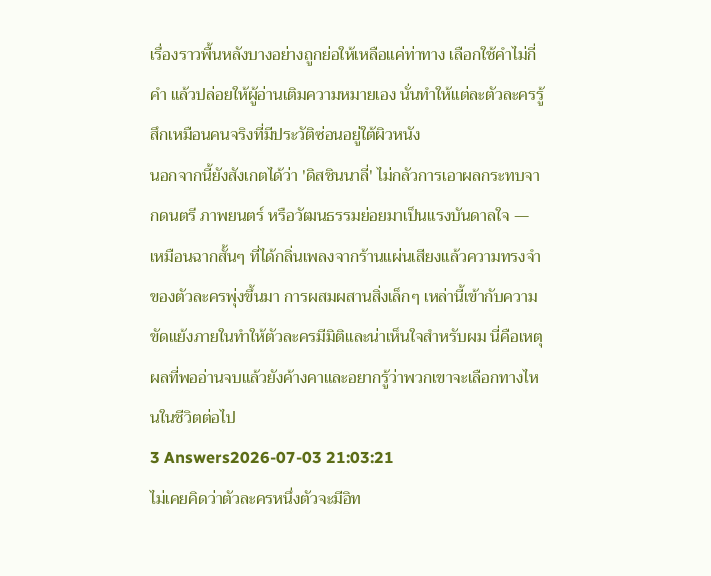เรื่องราวพื้นหลังบางอย่างถูกย่อให้เหลือแค่ท่าทาง เลือกใช้คำไม่กี่คำ แล้วปล่อยให้ผู้อ่านเติมความหมายเอง นั่นทำให้แต่ละตัวละครรู้สึกเหมือนคนจริงที่มีประวัติซ่อนอยู่ใต้ผิวหนัง
นอกจากนี้ยังสังเกตได้ว่า 'ดิสชินนาลี่' ไม่กลัวการเอาผลกระทบจากดนตรี ภาพยนตร์ หรือวัฒนธรรมย่อยมาเป็นแรงบันดาลใจ — เหมือนฉากสั้นๆ ที่ได้กลิ่นเพลงจากร้านแผ่นเสียงแล้วความทรงจำของตัวละครพุ่งขึ้นมา การผสมผสานสิ่งเล็กๆ เหล่านี้เข้ากับความขัดแย้งภายในทำให้ตัวละครมีมิติและน่าเห็นใจสำหรับผม นี่คือเหตุผลที่พออ่านจบแล้วยังค้างคาและอยากรู้ว่าพวกเขาจะเลือกทางไหนในชีวิตต่อไป
3 Answers2026-07-03 21:03:21
ไม่เคยคิดว่าตัวละครหนึ่งตัวจะมีอิท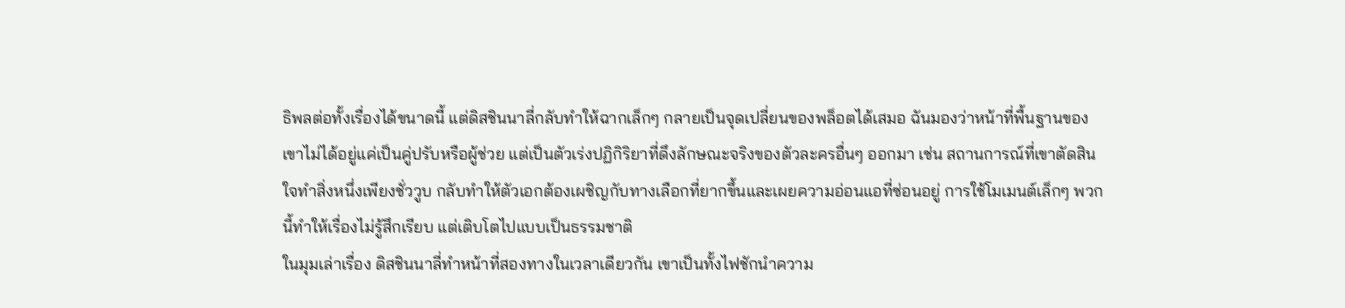ธิพลต่อทั้งเรื่องได้ขนาดนี้ แต่ดิสชินนาลี่กลับทำให้ฉากเล็กๆ กลายเป็นจุดเปลี่ยนของพล็อตได้เสมอ ฉันมองว่าหน้าที่พื้นฐานของเขาไม่ได้อยู่แค่เป็นคู่ปรับหรือผู้ช่วย แต่เป็นตัวเร่งปฏิกิริยาที่ดึงลักษณะจริงของตัวละครอื่นๆ ออกมา เช่น สถานการณ์ที่เขาตัดสินใจทำสิ่งหนึ่งเพียงชั่ววูบ กลับทำให้ตัวเอกต้องเผชิญกับทางเลือกที่ยากขึ้นและเผยความอ่อนแอที่ซ่อนอยู่ การใช้โมเมนต์เล็กๆ พวกนี้ทำให้เรื่องไม่รู้สึกเรียบ แต่เติบโตไปแบบเป็นธรรมชาติ
ในมุมเล่าเรื่อง ดิสชินนาลี่ทำหน้าที่สองทางในเวลาเดียวกัน เขาเป็นทั้งไฟชักนำความ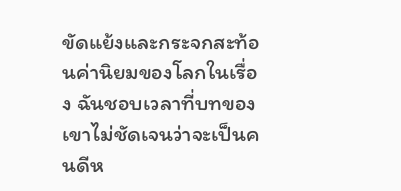ขัดแย้งและกระจกสะท้อนค่านิยมของโลกในเรื่อง ฉันชอบเวลาที่บทของเขาไม่ชัดเจนว่าจะเป็นคนดีห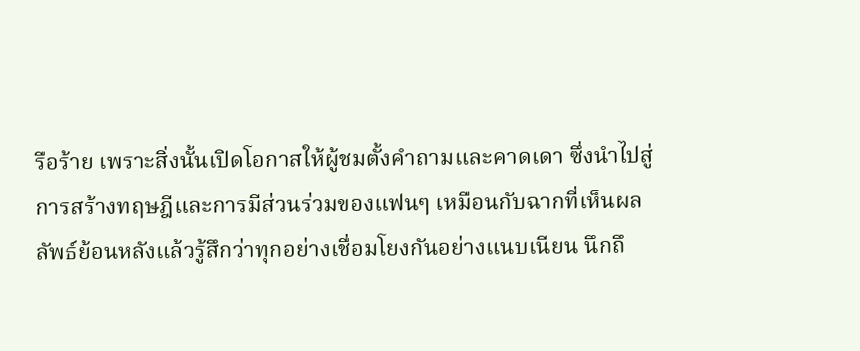รือร้าย เพราะสิ่งนั้นเปิดโอกาสให้ผู้ชมตั้งคำถามและคาดเดา ซึ่งนำไปสู่การสร้างทฤษฎีและการมีส่วนร่วมของแฟนๆ เหมือนกับฉากที่เห็นผลลัพธ์ย้อนหลังแล้วรู้สึกว่าทุกอย่างเชื่อมโยงกันอย่างแนบเนียน นึกถึ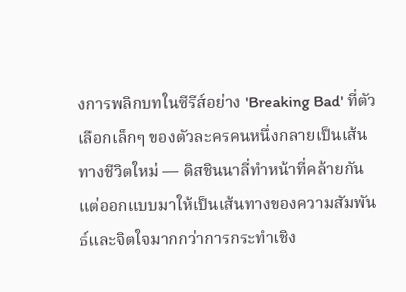งการพลิกบทในซีรีส์อย่าง 'Breaking Bad' ที่ตัวเลือกเล็กๆ ของตัวละครคนหนึ่งกลายเป็นเส้นทางชีวิตใหม่ — ดิสชินนาลี่ทำหน้าที่คล้ายกัน แต่ออกแบบมาให้เป็นเส้นทางของความสัมพันธ์และจิตใจมากกว่าการกระทำเชิง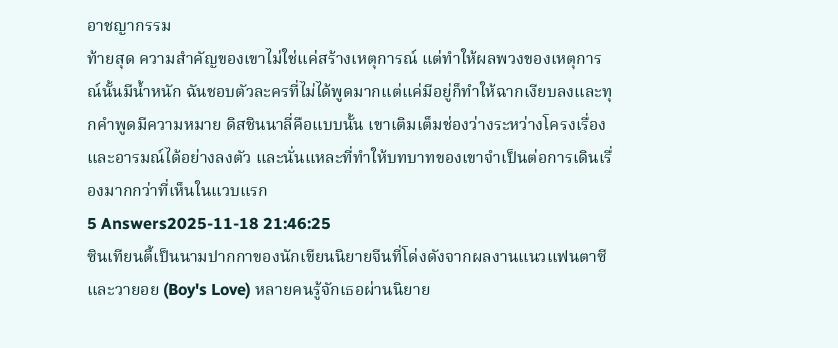อาชญากรรม
ท้ายสุด ความสำคัญของเขาไม่ใช่แค่สร้างเหตุการณ์ แต่ทำให้ผลพวงของเหตุการณ์นั้นมีน้ำหนัก ฉันชอบตัวละครที่ไม่ได้พูดมากแต่แค่มีอยู่ก็ทำให้ฉากเงียบลงและทุกคำพูดมีความหมาย ดิสชินนาลี่คือแบบนั้น เขาเติมเต็มช่องว่างระหว่างโครงเรื่องและอารมณ์ได้อย่างลงตัว และนั่นแหละที่ทำให้บทบาทของเขาจำเป็นต่อการเดินเรื่องมากกว่าที่เห็นในแวบแรก
5 Answers2025-11-18 21:46:25
ซินเทียนตี้เป็นนามปากกาของนักเขียนนิยายจีนที่โด่งดังจากผลงานแนวแฟนตาซีและวายอย (Boy's Love) หลายคนรู้จักเธอผ่านนิยาย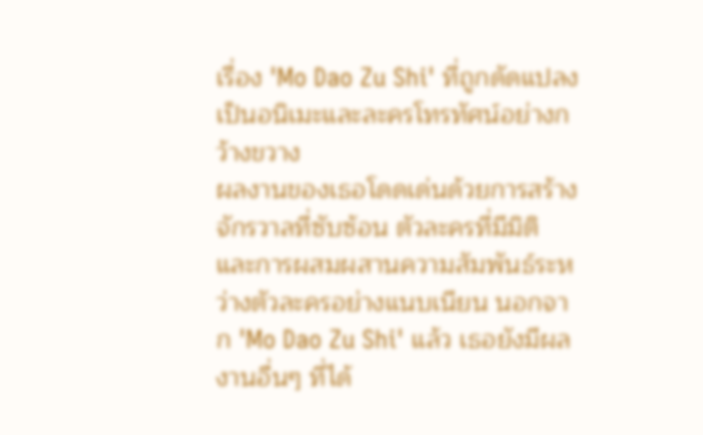เรื่อง 'Mo Dao Zu Shi' ที่ถูกดัดแปลงเป็นอนิเมะและละครโทรทัศน์อย่างกว้างขวาง
ผลงานของเธอโดดเด่นด้วยการสร้างจักรวาลที่ซับซ้อน ตัวละครที่มีมิติ และการผสมผสานความสัมพันธ์ระหว่างตัวละครอย่างแนบเนียน นอกจาก 'Mo Dao Zu Shi' แล้ว เธอยังมีผลงานอื่นๆ ที่ได้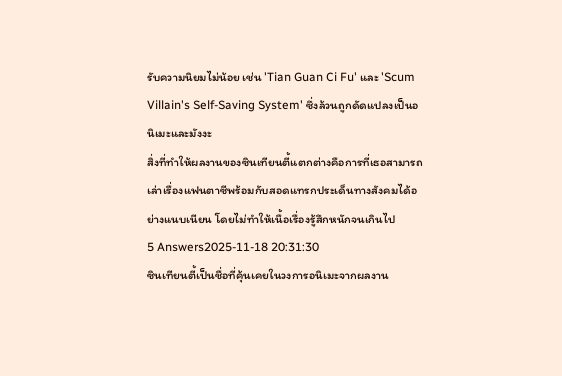รับความนิยมไม่น้อย เช่น 'Tian Guan Ci Fu' และ 'Scum Villain's Self-Saving System' ซึ่งล้วนถูกดัดแปลงเป็นอนิเมะและมังงะ
สิ่งที่ทำให้ผลงานของซินเทียนตี้แตกต่างคือการที่เธอสามารถเล่าเรื่องแฟนตาซีพร้อมกับสอดแทรกประเด็นทางสังคมได้อย่างแนบเนียน โดยไม่ทำให้เนื้อเรื่องรู้สึกหนักจนเกินไป
5 Answers2025-11-18 20:31:30
ซินเทียนตี้เป็นชื่อที่คุ้นเคยในวงการอนิเมะจากผลงาน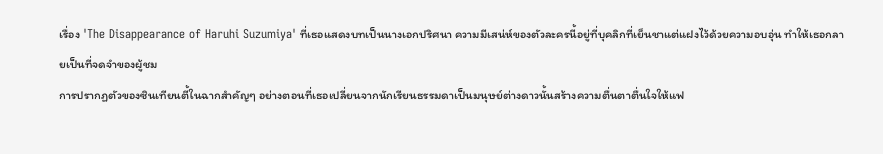เรื่อง 'The Disappearance of Haruhi Suzumiya' ที่เธอแสดงบทเป็นนางเอกปริศนา ความมีเสน่ห์ของตัวละครนี้อยู่ที่บุคลิกที่เย็นชาแต่แฝงไว้ด้วยความอบอุ่น ทำให้เธอกลายเป็นที่จดจำของผู้ชม
การปรากฏตัวของซินเทียนตี้ในฉากสำคัญๆ อย่างตอนที่เธอเปลี่ยนจากนักเรียนธรรมดาเป็นมนุษย์ต่างดาวนั้นสร้างความตื่นตาตื่นใจให้แฟ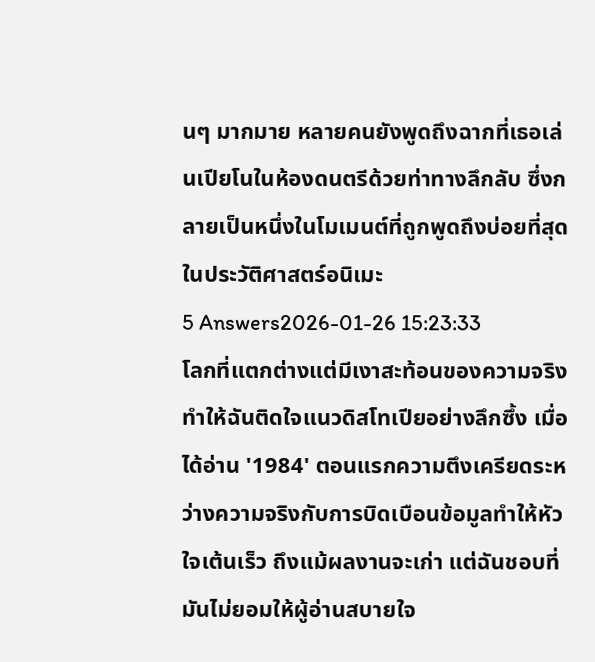นๆ มากมาย หลายคนยังพูดถึงฉากที่เธอเล่นเปียโนในห้องดนตรีด้วยท่าทางลึกลับ ซึ่งกลายเป็นหนึ่งในโมเมนต์ที่ถูกพูดถึงบ่อยที่สุดในประวัติศาสตร์อนิเมะ
5 Answers2026-01-26 15:23:33
โลกที่แตกต่างแต่มีเงาสะท้อนของความจริงทำให้ฉันติดใจแนวดิสโทเปียอย่างลึกซึ้ง เมื่อได้อ่าน '1984' ตอนแรกความตึงเครียดระหว่างความจริงกับการบิดเบือนข้อมูลทำให้หัวใจเต้นเร็ว ถึงแม้ผลงานจะเก่า แต่ฉันชอบที่มันไม่ยอมให้ผู้อ่านสบายใจ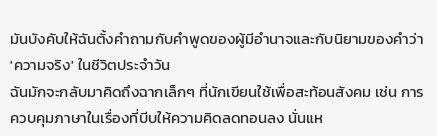มันบังคับให้ฉันตั้งคำถามกับคำพูดของผู้มีอำนาจและกับนิยามของคำว่า 'ความจริง' ในชีวิตประจำวัน
ฉันมักจะกลับมาคิดถึงฉากเล็กๆ ที่นักเขียนใช้เพื่อสะท้อนสังคม เช่น การควบคุมภาษาในเรื่องที่บีบให้ความคิดลดทอนลง นั่นแห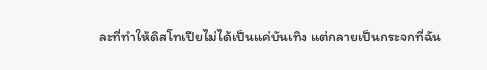ละที่ทำให้ดิสโทเปียไม่ได้เป็นแค่บันเทิง แต่กลายเป็นกระจกที่ฉัน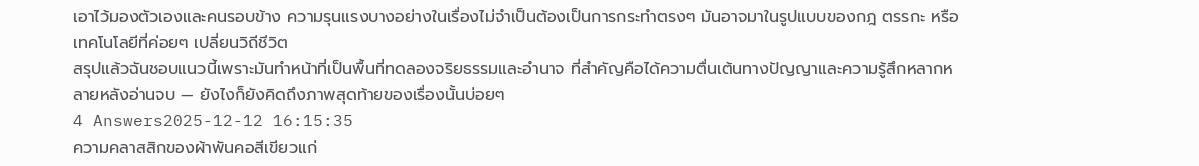เอาไว้มองตัวเองและคนรอบข้าง ความรุนแรงบางอย่างในเรื่องไม่จำเป็นต้องเป็นการกระทำตรงๆ มันอาจมาในรูปแบบของกฎ ตรรกะ หรือเทคโนโลยีที่ค่อยๆ เปลี่ยนวิถีชีวิต
สรุปแล้วฉันชอบแนวนี้เพราะมันทำหน้าที่เป็นพื้นที่ทดลองจริยธรรมและอำนาจ ที่สำคัญคือได้ความตื่นเต้นทางปัญญาและความรู้สึกหลากหลายหลังอ่านจบ — ยังไงก็ยังคิดถึงภาพสุดท้ายของเรื่องนั้นบ่อยๆ
4 Answers2025-12-12 16:15:35
ความคลาสสิกของผ้าพันคอสีเขียวแก่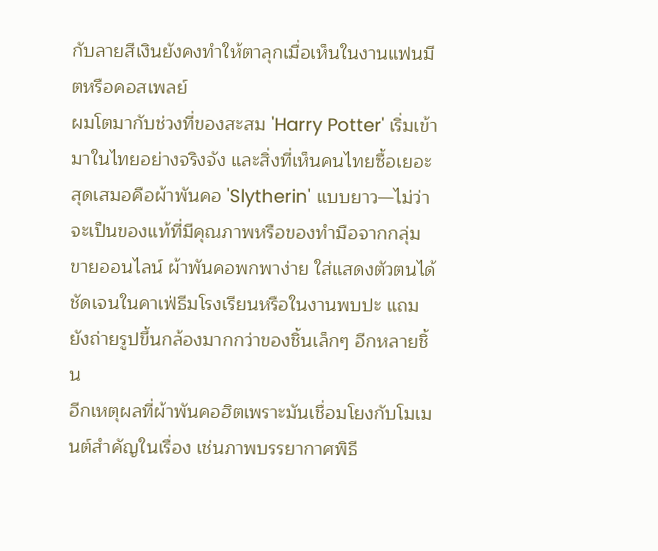กับลายสีเงินยังคงทำให้ตาลุกเมื่อเห็นในงานแฟนมีตหรือคอสเพลย์
ผมโตมากับช่วงที่ของสะสม 'Harry Potter' เริ่มเข้ามาในไทยอย่างจริงจัง และสิ่งที่เห็นคนไทยซื้อเยอะสุดเสมอคือผ้าพันคอ 'Slytherin' แบบยาว—ไม่ว่าจะเป็นของแท้ที่มีคุณภาพหรือของทำมือจากกลุ่มขายออนไลน์ ผ้าพันคอพกพาง่าย ใส่แสดงตัวตนได้ชัดเจนในคาเฟ่ธีมโรงเรียนหรือในงานพบปะ แถมยังถ่ายรูปขึ้นกล้องมากกว่าของชิ้นเล็กๆ อีกหลายชิ้น
อีกเหตุผลที่ผ้าพันคอฮิตเพราะมันเชื่อมโยงกับโมเมนต์สำคัญในเรื่อง เช่นภาพบรรยากาศพิธี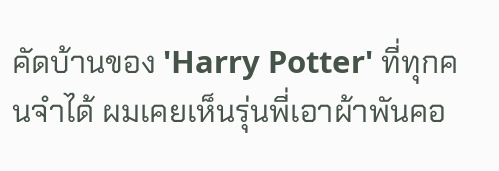คัดบ้านของ 'Harry Potter' ที่ทุกคนจำได้ ผมเคยเห็นรุ่นพี่เอาผ้าพันคอ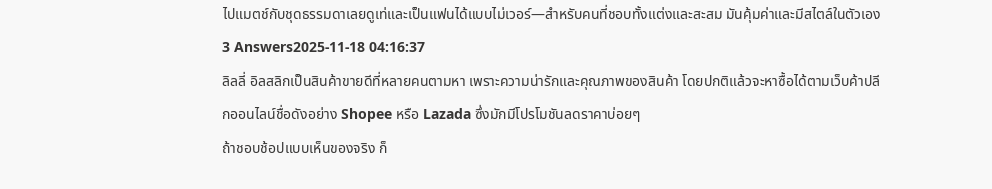ไปแมตช์กับชุดธรรมดาเลยดูเท่และเป็นแฟนได้แบบไม่เวอร์—สำหรับคนที่ชอบทั้งแต่งและสะสม มันคุ้มค่าและมีสไตล์ในตัวเอง
3 Answers2025-11-18 04:16:37
ลิลลี่ อิลสลิกเป็นสินค้าขายดีที่หลายคนตามหา เพราะความน่ารักและคุณภาพของสินค้า โดยปกติแล้วจะหาซื้อได้ตามเว็บค้าปลีกออนไลน์ชื่อดังอย่าง Shopee หรือ Lazada ซึ่งมักมีโปรโมชันลดราคาบ่อยๆ
ถ้าชอบช้อปแบบเห็นของจริง ก็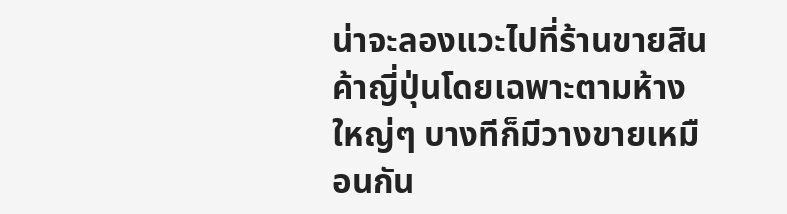น่าจะลองแวะไปที่ร้านขายสินค้าญี่ปุ่นโดยเฉพาะตามห้างใหญ่ๆ บางทีก็มีวางขายเหมือนกัน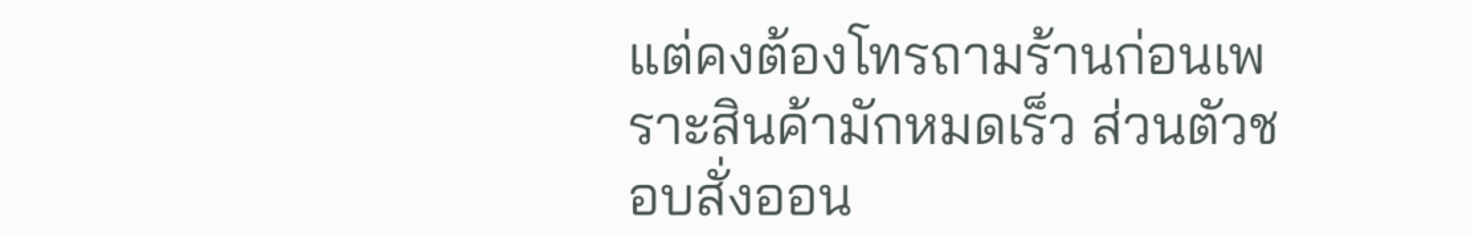แต่คงต้องโทรถามร้านก่อนเพราะสินค้ามักหมดเร็ว ส่วนตัวชอบสั่งออน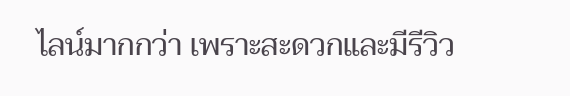ไลน์มากกว่า เพราะสะดวกและมีรีวิว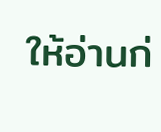ให้อ่านก่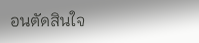อนตัดสินใจ